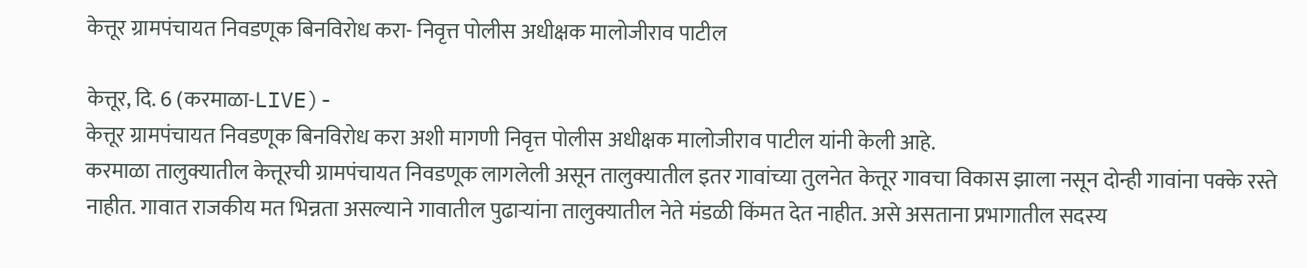केत्तूर ग्रामपंचायत निवडणूक बिनविरोध करा- निवृत्त पोलीस अधीक्षक मालोजीराव पाटील

केत्तूर, दि. 6 (करमाळा-LIVE)-
केत्तूर ग्रामपंचायत निवडणूक बिनविरोध करा अशी मागणी निवृत्त पोलीस अधीक्षक मालोजीराव पाटील यांनी केली आहे.
करमाळा तालुक्यातील केत्तूरची ग्रामपंचायत निवडणूक लागलेली असून तालुक्यातील इतर गावांच्या तुलनेत केत्तूर गावचा विकास झाला नसून दोन्ही गावांना पक्के रस्ते नाहीत. गावात राजकीय मत भिन्नता असल्याने गावातील पुढाऱ्यांना तालुक्यातील नेते मंडळी किंमत देत नाहीत. असे असताना प्रभागातील सदस्य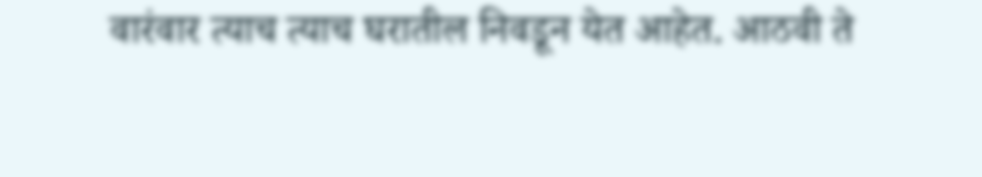वारंवार त्याच त्याच घरातील निवडून येत आहेत. आठवी ते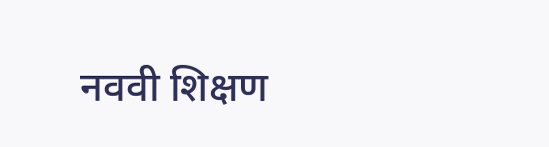नववी शिक्षण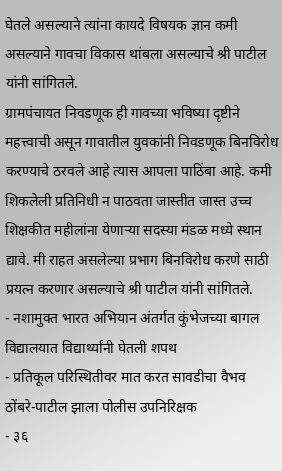घेतले असल्याने त्यांना कायदे विषयक ज्ञान कमी असल्याने गावचा विकास थांबला असल्याचे श्री पाटील यांनी सांगितले.
ग्रामपंचायत निवडणूक ही गावच्या भविष्या दृष्टीने महत्त्वाची असून गावातील युवकांनी निवडणूक बिनविरोध करण्याचे ठरवले आहे त्यास आपला पाठिंबा आहे. कमी शिकलेली प्रतिनिधी न पाठवता जास्तीत जास्त उच्च शिक्षकीत महीलांना येणाऱ्या सदस्या मंडळ मध्ये स्थान द्यावे. मी राहत असलेल्या प्रभाग बिनविरोध करणे साठी प्रयत्न करणार असल्याचे श्री पाटील यांनी सांगितले.
- नशामुक्त भारत अभियान अंतर्गत कुंभेजच्या बागल विद्यालयात विद्यार्थ्यांनी घेतली शपथ
- प्रतिकूल परिस्थितीवर मात करत सावडीचा वैभव ठोंबरे-पाटील झाला पोलीस उपनिरिक्षक
- ३६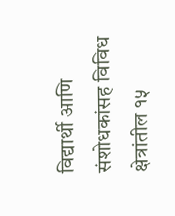विद्यार्थी आणि संशोधकांसह विविध क्षेत्रांतील १५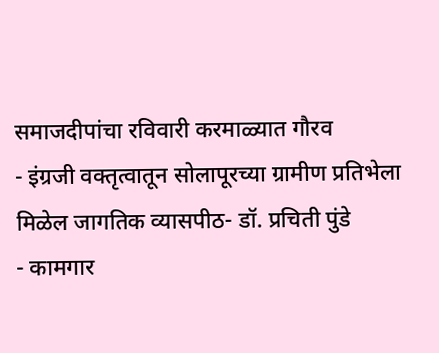समाजदीपांचा रविवारी करमाळ्यात गौरव
- इंग्रजी वक्तृत्वातून सोलापूरच्या ग्रामीण प्रतिभेला मिळेल जागतिक व्यासपीठ- डॉ. प्रचिती पुंडे
- कामगार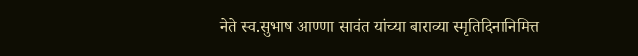नेते स्व.सुभाष आण्णा सावंत यांच्या बाराव्या स्मृतिदिनानिमित्त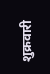शुक्रवारी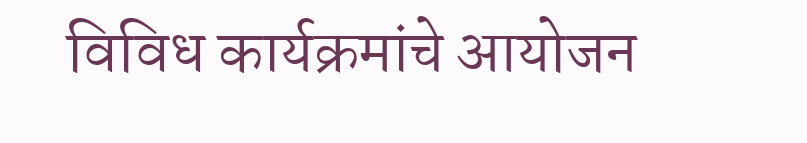विविध कार्यक्रमांचे आयोजन